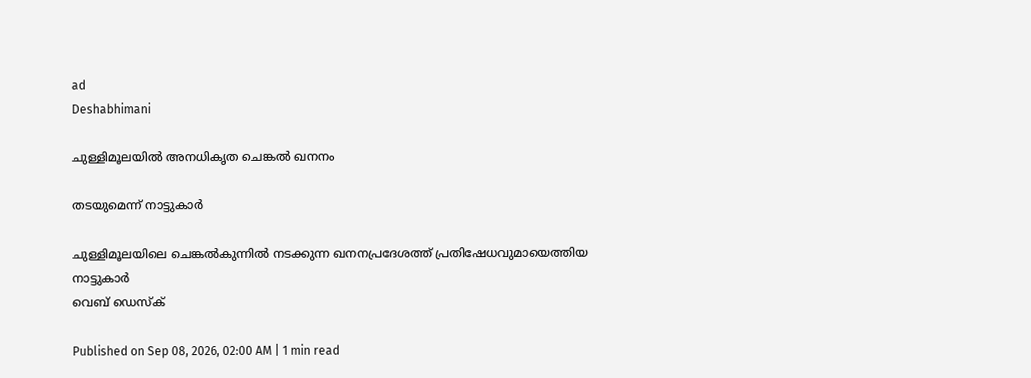ad
Deshabhimani

ചുള്ളിമൂലയിൽ അനധികൃത ചെങ്കൽ ഖനനം

തടയുമെന്ന് നാട്ടുകാർ

ചുള്ളിമൂലയിലെ ചെങ്കൽകുന്നിൽ നടക്കുന്ന ഖനനപ്രദേശത്ത് പ്രതിഷേധവുമായെത്തിയ നാട്ടുകാർ
വെബ് ഡെസ്ക്

Published on Sep 08, 2026, 02:00 AM | 1 min read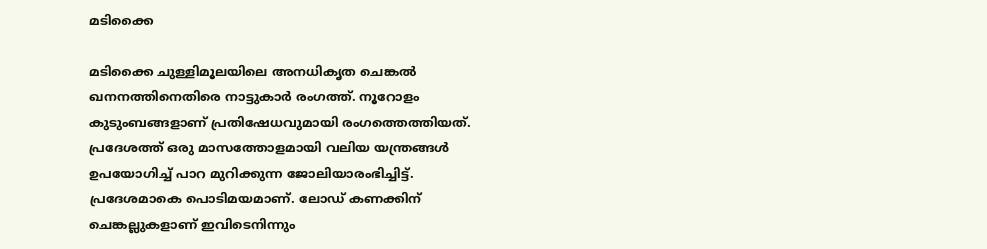മടിക്കൈ

മടിക്കൈ ചുള്ളിമൂലയിലെ അനധികൃത ചെങ്കൽ ഖനനത്തിനെതിരെ നാട്ടുകാർ രംഗത്ത്‌. നൂറോളം കുടുംബങ്ങളാണ്‌ പ്രതിഷേധവുമായി രംഗത്തെത്തിയത്‌. പ്രദേശത്ത്‌ ഒരു മാസത്തോളമായി വലിയ യന്ത്രങ്ങൾ ഉപയോഗിച്ച് പാറ മുറിക്കുന്ന ജോലിയാരംഭിച്ചിട്ട്. പ്രദേശമാകെ പൊടിമയമാണ്. ലോഡ് കണക്കിന് ചെങ്കല്ലുകളാണ്‌ ഇവിടെനിന്നും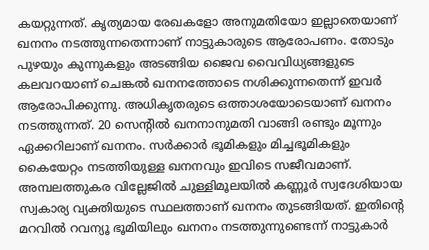കയറ്റുന്നത്‌. കൃത്യമായ രേഖകളോ അനുമതിയോ ഇല്ലാതെയാണ് ഖനനം നടത്തുന്നതെന്നാണ്‌ നാട്ടുകാരുടെ ആരോപണം. തോടും പുഴയും കുന്നുകളും അടങ്ങിയ ജൈവ വൈവിധ്യങ്ങളുടെ കലവറയാണ് ചെങ്കൽ ഖനനത്തോടെ നശിക്കുന്നതെന്ന് ഇവർ ആരോപിക്കുന്നു. അധികൃതരുടെ ഒത്താശയോടെയാണ് ഖനനം നടത്തുന്നത്. 20 സെന്‍റിൽ ഖനനാനുമതി വാങ്ങി രണ്ടും മൂന്നും ഏക്കറിലാണ് ഖനനം. സർക്കാർ ഭൂമികളും മിച്ചഭൂമികളും കൈയേറ്റം നടത്തിയുള്ള ഖനനവും ഇവിടെ സജീവമാണ്. അമ്പലത്തുകര വില്ലേജിൽ ചുള്ളിമൂലയിൽ കണ്ണൂർ സ്വദേശിയായ സ്വകാര്യ വ്യക്തിയുടെ സ്ഥലത്താണ് ഖനനം തുടങ്ങിയത്. ഇതിന്റെ മറവിൽ റവന്യൂ ഭൂമിയിലും ഖനനം നടത്തുന്നുണ്ടെന്ന് നാട്ടുകാർ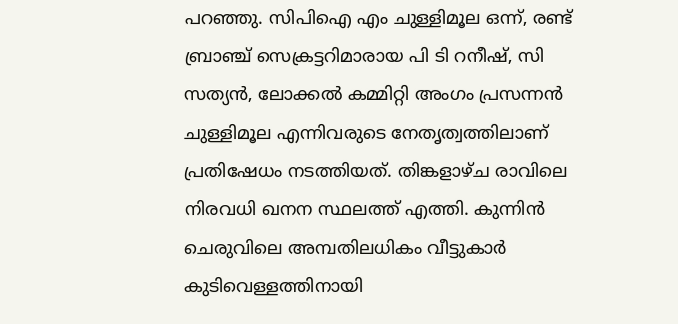പറഞ്ഞു. സിപിഐ എം ചുള്ളിമൂല ഒന്ന്, രണ്ട് ബ്രാഞ്ച് സെക്രട്ടറിമാരായ പി ടി റനീഷ്, സി സത്യൻ, ലോക്കൽ കമ്മിറ്റി അംഗം പ്രസന്നൻ ചുള്ളിമൂല എന്നിവരുടെ നേതൃത്വത്തിലാണ് പ്രതിഷേധം നടത്തിയത്. തിങ്കളാഴ്ച രാവിലെ നിരവധി ഖനന സ്ഥലത്ത് എത്തി. കുന്നിൻ ചെരുവിലെ അമ്പതിലധികം വീട്ടുകാർ കുടിവെള്ളത്തിനായി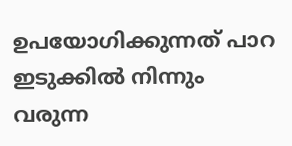ഉപയോഗിക്കുന്നത് പാറ ഇടുക്കിൽ നിന്നും വരുന്ന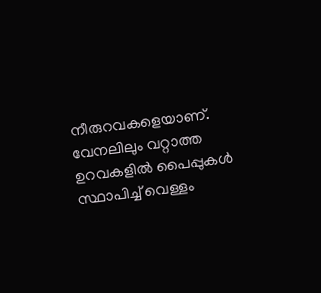നീരുറവകളെയാണ്. വേനലിലും വറ്റാത്ത ഉറവകളിൽ പൈപ്പുകൾ സ്ഥാപിച്ച് വെള്ളം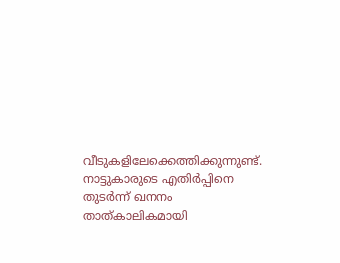വീടുകളിലേക്കെത്തിക്കുന്നുണ്ട്‌. നാട്ടുകാരുടെ എതിർപ്പിനെ തുടർന്ന് ഖനനം താത്കാലികമായി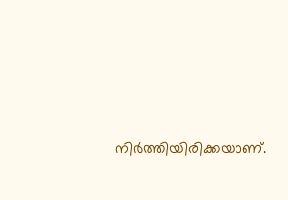നിർത്തിയിരിക്കയാണ്.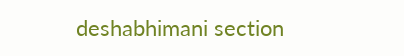deshabhimani section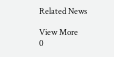Related News

View More
0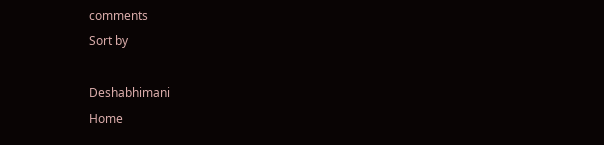comments
Sort by

Deshabhimani
Home